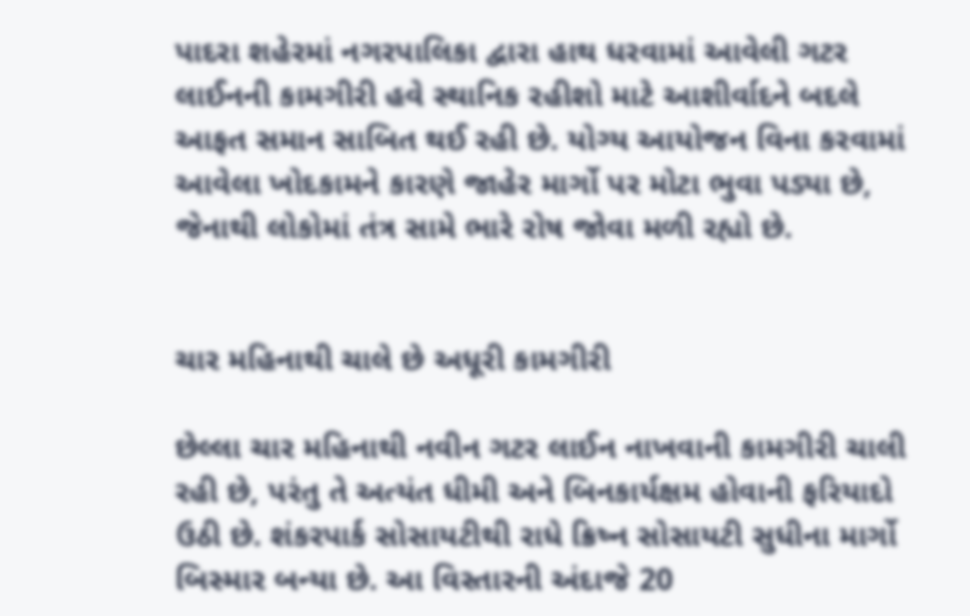પાદરા શહેરમાં નગરપાલિકા દ્વારા હાથ ધરવામાં આવેલી ગટર લાઈનની કામગીરી હવે સ્થાનિક રહીશો માટે આશીર્વાદને બદલે આફત સમાન સાબિત થઈ રહી છે. યોગ્ય આયોજન વિના કરવામાં આવેલા ખોદકામને કારણે જાહેર માર્ગો પર મોટા ભુવા પડ્યા છે, જેનાથી લોકોમાં તંત્ર સામે ભારે રોષ જોવા મળી રહ્યો છે.


ચાર મહિનાથી ચાલે છે અધૂરી કામગીરી

છેલ્લા ચાર મહિનાથી નવીન ગટર લાઈન નાખવાની કામગીરી ચાલી રહી છે, પરંતુ તે અત્યંત ધીમી અને બિનકાર્યક્ષમ હોવાની ફરિયાદો ઉઠી છે. શંકરપાર્ક સોસાયટીથી રાધે ક્રિષ્ન સોસાયટી સુધીના માર્ગો બિસ્માર બન્યા છે. આ વિસ્તારની અંદાજે 20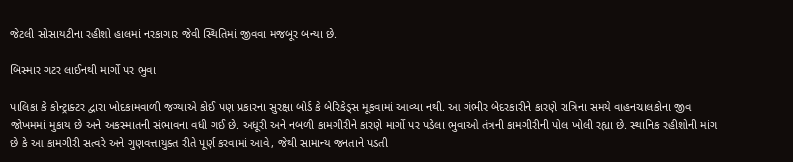જેટલી સોસાયટીના રહીશો હાલમાં નરકાગાર જેવી સ્થિતિમાં જીવવા મજબૂર બન્યા છે.

બિસ્માર ગટર લાઈનથી માર્ગો પર ભુવા

પાલિકા કે કોન્ટ્રાક્ટર દ્વારા ખોદકામવાળી જગ્યાએ કોઈ પણ પ્રકારના સુરક્ષા બોર્ડ કે બેરિકેડ્સ મૂકવામાં આવ્યા નથી. આ ગંભીર બેદરકારીને કારણે રાત્રિના સમયે વાહનચાલકોના જીવ જોખમમાં મુકાય છે અને અકસ્માતની સંભાવના વધી ગઈ છે. અધૂરી અને નબળી કામગીરીને કારણે માર્ગો પર પડેલા ભુવાઓ તંત્રની કામગીરીની પોલ ખોલી રહ્યા છે. સ્થાનિક રહીશોની માંગ છે કે આ કામગીરી સત્વરે અને ગુણવત્તાયુક્ત રીતે પૂર્ણ કરવામાં આવે, જેથી સામાન્ય જનતાને પડતી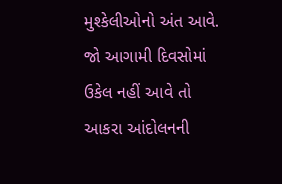મુશ્કેલીઓનો અંત આવે. જો આગામી દિવસોમાં ઉકેલ નહીં આવે તો આકરા આંદોલનની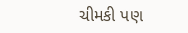ચીમકી પણ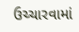ઉચ્ચારવામાં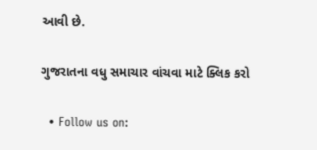આવી છે.

ગુજરાતના વધુ સમાચાર વાંચવા માટે ક્લિક કરો

  • Follow us on: